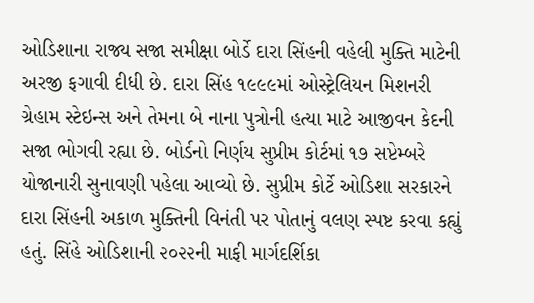ઓડિશાના રાજ્ય સજા સમીક્ષા બોર્ડે દારા સિંહની વહેલી મુક્તિ માટેની અરજી ફગાવી દીધી છે. દારા સિંહ ૧૯૯૯માં ઓસ્ટ્રેલિયન મિશનરી ગ્રેહામ સ્ટેઇન્સ અને તેમના બે નાના પુત્રોની હત્યા માટે આજીવન કેદની સજા ભોગવી રહ્યા છે. બોર્ડનો નિર્ણય સુપ્રીમ કોર્ટમાં ૧૭ સપ્ટેમ્બરે યોજાનારી સુનાવણી પહેલા આવ્યો છે. સુપ્રીમ કોર્ટે ઓડિશા સરકારને દારા સિંહની અકાળ મુક્તિની વિનંતી પર પોતાનું વલણ સ્પષ્ટ કરવા કહ્યું હતું. સિંહે ઓડિશાની ૨૦૨૨ની માફી માર્ગદર્શિકા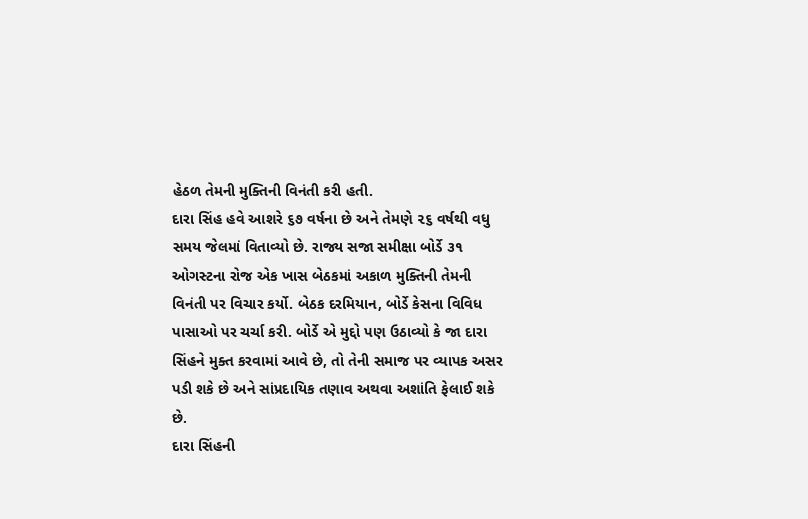હેઠળ તેમની મુક્તિની વિનંતી કરી હતી.
દારા સિંહ હવે આશરે ૬૭ વર્ષના છે અને તેમણે ૨૬ વર્ષથી વધુ સમય જેલમાં વિતાવ્યો છે. રાજ્ય સજા સમીક્ષા બોર્ડે ૩૧ ઓગસ્ટના રોજ એક ખાસ બેઠકમાં અકાળ મુક્તિની તેમની વિનંતી પર વિચાર કર્યો. બેઠક દરમિયાન, બોર્ડે કેસના વિવિધ પાસાઓ પર ચર્ચા કરી. બોર્ડે એ મુદ્દો પણ ઉઠાવ્યો કે જા દારા સિંહને મુક્ત કરવામાં આવે છે, તો તેની સમાજ પર વ્યાપક અસર પડી શકે છે અને સાંપ્રદાયિક તણાવ અથવા અશાંતિ ફેલાઈ શકે છે.
દારા સિંહની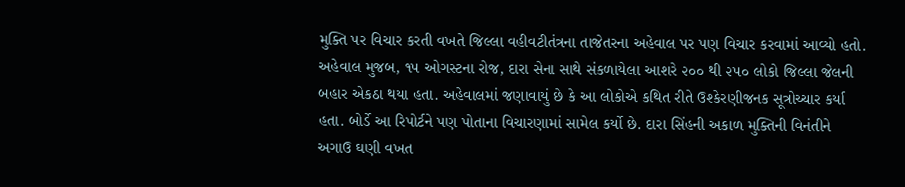મુક્તિ પર વિચાર કરતી વખતે જિલ્લા વહીવટીતંત્રના તાજેતરના અહેવાલ પર પણ વિચાર કરવામાં આવ્યો હતો. અહેવાલ મુજબ, ૧૫ ઓગસ્ટના રોજ, દારા સેના સાથે સંકળાયેલા આશરે ૨૦૦ થી ૨૫૦ લોકો જિલ્લા જેલની બહાર એકઠા થયા હતા. અહેવાલમાં જણાવાયું છે કે આ લોકોએ કથિત રીતે ઉશ્કેરણીજનક સૂત્રોચ્ચાર કર્યા હતા. બોર્ડે આ રિપોર્ટને પણ પોતાના વિચારણામાં સામેલ કર્યો છે. દારા સિંહની અકાળ મુક્તિની વિનંતીને અગાઉ ઘણી વખત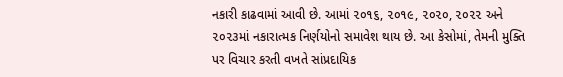નકારી કાઢવામાં આવી છે. આમાં ૨૦૧૬, ૨૦૧૯, ૨૦૨૦, ૨૦૨૨ અને ૨૦૨૩માં નકારાત્મક નિર્ણયોનો સમાવેશ થાય છે. આ કેસોમાં, તેમની મુક્તિ પર વિચાર કરતી વખતે સાંપ્રદાયિક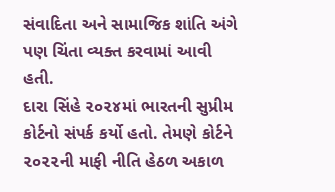સંવાદિતા અને સામાજિક શાંતિ અંગે પણ ચિંતા વ્યક્ત કરવામાં આવી હતી.
દારા સિંહે ૨૦૨૪માં ભારતની સુપ્રીમ કોર્ટનો સંપર્ક કર્યો હતો. તેમણે કોર્ટને ૨૦૨૨ની માફી નીતિ હેઠળ અકાળ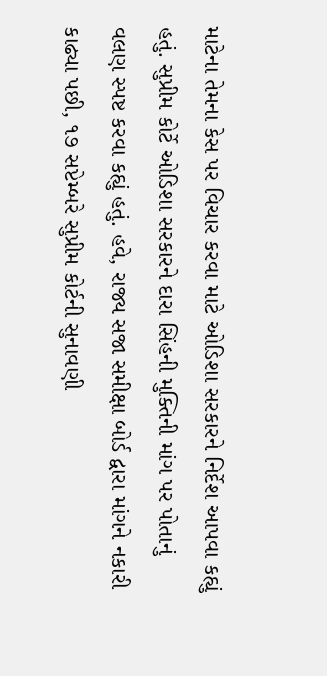માટેના તેમના કેસ પર વિચાર કરવા માટે ઓડિશા સરકારને નિર્દેશ આપવા કહ્યું હતું. સુપ્રીમ કોર્ટે ઓડિશા સરકારને દારા સિંહની મુક્તિની માંગ પર પોતાનું વલણ સ્પષ્ટ કરવા કહ્યું હતું. હવે, રાજ્ય સજા સમીક્ષા બોર્ડ દ્વારા માંગને નકારી કાઢ્યા પછી, ૧૭ સપ્ટેમ્બરે સુપ્રીમ કોર્ટની સુનાવણી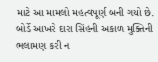માટે આ મામલો મહત્વપૂર્ણ બની ગયો છે. બોર્ડે આખરે દારા સિંહની અકાળ મુક્તિની ભલામણ કરી ન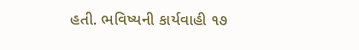હતી. ભવિષ્યની કાર્યવાહી ૧૭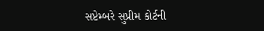સપ્ટેમ્બરે સુપ્રીમ કોર્ટની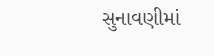સુનાવણીમાં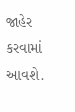જાહેર કરવામાં આવશે.